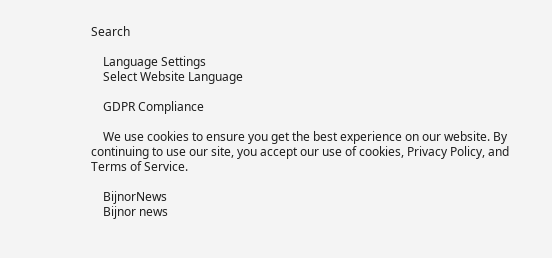Search

    Language Settings
    Select Website Language

    GDPR Compliance

    We use cookies to ensure you get the best experience on our website. By continuing to use our site, you accept our use of cookies, Privacy Policy, and Terms of Service.

    BijnorNews
    Bijnor news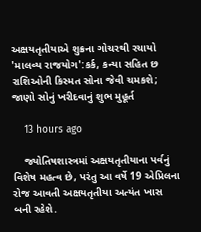અક્ષયતૃતીયાએ શુક્રના ગોચરથી રચાયો 'માલવ્ય રાજયોગ':કર્ક, કન્યા સહિત છ રાશિઓની કિસ્મત સોના જેવી ચમકશે; જાણો સોનું ખરીદવાનું શુભ મુહૂર્ત

    13 hours ago

    જ્યોતિષશાસ્ત્રમાં અક્ષયતૃતીયાના પર્વનું વિશેષ મહત્વ છે, પરંતુ આ વર્ષે 19 એપ્રિલના રોજ આવતી અક્ષયતૃતીયા અત્યંત ખાસ બની રહેશે.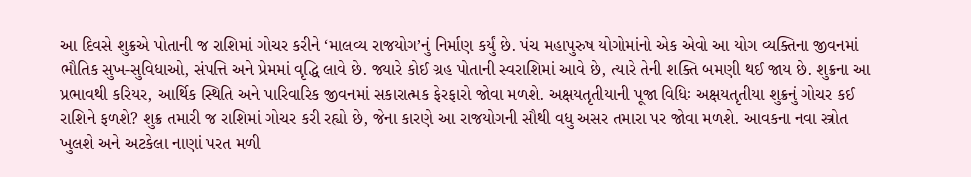આ દિવસે શુક્રએ પોતાની જ રાશિમાં ગોચર કરીને ‘માલવ્ય રાજયોગ’નું નિર્માણ કર્યું છે. પંચ મહાપુરુષ યોગોમાંનો એક એવો આ યોગ વ્યક્તિના જીવનમાં ભૌતિક સુખ-સુવિધાઓ, સંપત્તિ અને પ્રેમમાં વૃદ્ધિ લાવે છે. જ્યારે કોઈ ગ્રહ પોતાની સ્વરાશિમાં આવે છે, ત્યારે તેની શક્તિ બમણી થઈ જાય છે. શુક્રના આ પ્રભાવથી કરિયર, આર્થિક સ્થિતિ અને પારિવારિક જીવનમાં સકારાત્મક ફેરફારો જોવા મળશે. અક્ષયતૃતીયાની પૂજા વિધિઃ અક્ષયતૃતીયા શુક્રનું ગોચર કઈ રાશિને ફળશે? શુક્ર તમારી જ રાશિમાં ગોચર કરી રહ્યો છે, જેના કારણે આ રાજયોગની સૌથી વધુ અસર તમારા પર જોવા મળશે. આવકના નવા સ્ત્રોત ખુલશે અને અટકેલા નાણાં પરત મળી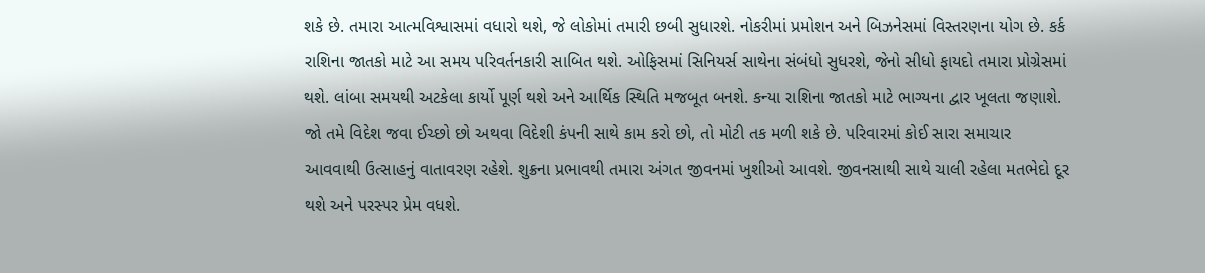શકે છે. તમારા આત્મવિશ્વાસમાં વધારો થશે, જે લોકોમાં તમારી છબી સુધારશે. નોકરીમાં પ્રમોશન અને બિઝનેસમાં વિસ્તરણના યોગ છે. કર્ક રાશિના જાતકો માટે આ સમય પરિવર્તનકારી સાબિત થશે. ઓફિસમાં સિનિયર્સ સાથેના સંબંધો સુધરશે, જેનો સીધો ફાયદો તમારા પ્રોગ્રેસમાં થશે. લાંબા સમયથી અટકેલા કાર્યો પૂર્ણ થશે અને આર્થિક સ્થિતિ મજબૂત બનશે. કન્યા રાશિના જાતકો માટે ભાગ્યના દ્વાર ખૂલતા જણાશે. જો તમે વિદેશ જવા ઈચ્છો છો અથવા વિદેશી કંપની સાથે કામ કરો છો, તો મોટી તક મળી શકે છે. પરિવારમાં કોઈ સારા સમાચાર આવવાથી ઉત્સાહનું વાતાવરણ રહેશે. શુક્રના પ્રભાવથી તમારા અંગત જીવનમાં ખુશીઓ આવશે. જીવનસાથી સાથે ચાલી રહેલા મતભેદો દૂર થશે અને પરસ્પર પ્રેમ વધશે.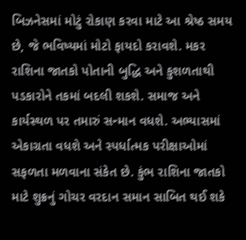બિઝનેસમાં મોટું રોકાણ કરવા માટે આ શ્રેષ્ઠ સમય છે, જે ભવિષ્યમાં મોટો ફાયદો કરાવશે. મકર રાશિના જાતકો પોતાની બુદ્ધિ અને કુશળતાથી પડકારોને તકમાં બદલી શકશે. સમાજ અને કાર્યસ્થળ પર તમારું સન્માન વધશે. અભ્યાસમાં એકાગ્રતા વધશે અને સ્પર્ધાત્મક પરીક્ષાઓમાં સફળતા મળવાના સંકેત છે. કુંભ રાશિના જાતકો માટે શુક્રનું ગોચર વરદાન સમાન સાબિત થઈ શકે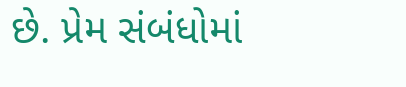છે. પ્રેમ સંબંધોમાં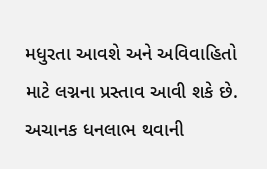મધુરતા આવશે અને અવિવાહિતો માટે લગ્નના પ્રસ્તાવ આવી શકે છે. અચાનક ધનલાભ થવાની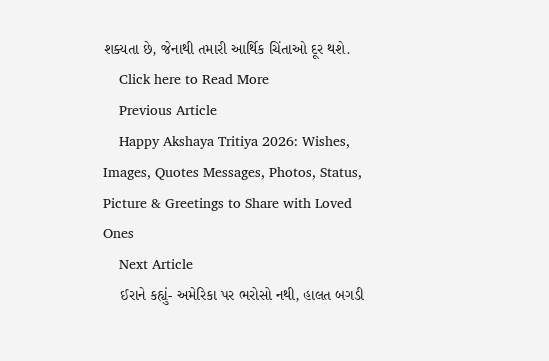શક્યતા છે, જેનાથી તમારી આર્થિક ચિંતાઓ દૂર થશે.
    Click here to Read More
    Previous Article
    Happy Akshaya Tritiya 2026: Wishes, Images, Quotes Messages, Photos, Status, Picture & Greetings to Share with Loved Ones
    Next Article
    ઈરાને કહ્યું- અમેરિકા પર ભરોસો નથી, હાલત બગડી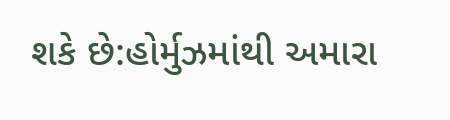શકે છે:હોર્મુઝમાંથી અમારા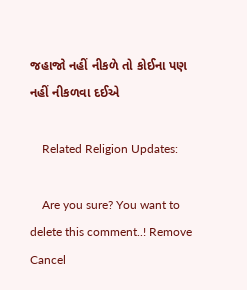જહાજો નહીં નીકળે તો કોઈના પણ નહીં નીકળવા દઈએ

    Related Religion Updates:

    Are you sure? You want to delete this comment..! Remove Cancel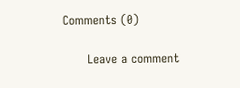Comments (0)

      Leave a comment